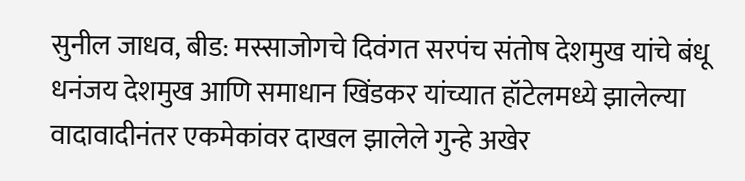सुनील जाधव, बीड: मस्साजोगचे दिवंगत सरपंच संतोष देशमुख यांचे बंधू धनंजय देशमुख आणि समाधान खिंडकर यांच्यात हॉटेलमध्ये झालेल्या वादावादीनंतर एकमेकांवर दाखल झालेले गुन्हे अखेर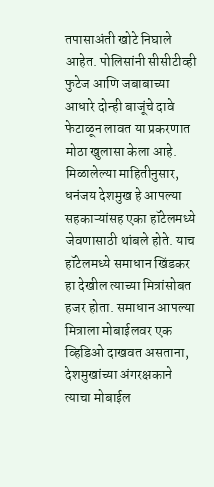तपासाअंती खोटे निघाले आहेत. पोलिसांनी सीसीटीव्ही फुटेज आणि जबाबाच्या आधारे दोन्ही बाजूंचे दावे फेटाळून लावत या प्रकरणात मोठा खुलासा केला आहे.
मिळालेल्या माहितीनुसार, धनंजय देशमुख हे आपल्या सहकाऱ्यांसह एका हॉटेलमध्ये जेवणासाठी थांबले होते. याच हॉटेलमध्ये समाधान खिंडकर हा देखील त्याच्या मित्रांसोबत हजर होता. समाधान आपल्या मित्राला मोबाईलवर एक व्हिडिओ दाखवत असताना, देशमुखांच्या अंगरक्षकाने त्याचा मोबाईल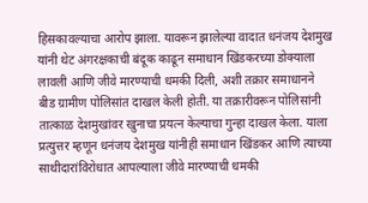हिसकावल्याचा आरोप झाला. यावरून झालेल्या वादात धनंजय देशमुख यांनी थेट अंगरक्षकाची बंदूक काढून समाधान खिंडकरच्या डोक्याला लावली आणि जीवे मारण्याची धमकी दिली, अशी तक्रार समाधानने बीड ग्रामीण पोलिसांत दाखल केली होती. या तक्रारीवरून पोलिसांनी तात्काळ देशमुखांवर खुनाचा प्रयत्न केल्याचा गुन्हा दाखल केला. याला प्रत्युत्तर म्हणून धनंजय देशमुख यांनीही समाधान खिंडकर आणि त्याच्या साथीदारांविरोधात आपल्याला जीवे मारण्याची धमकी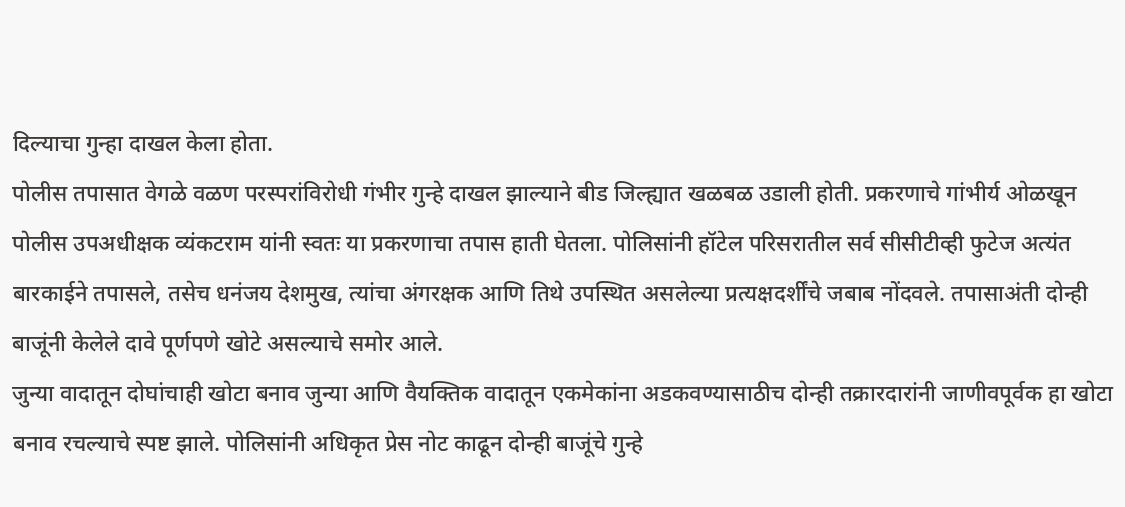दिल्याचा गुन्हा दाखल केला होता.
पोलीस तपासात वेगळे वळण परस्परांविरोधी गंभीर गुन्हे दाखल झाल्याने बीड जिल्ह्यात खळबळ उडाली होती. प्रकरणाचे गांभीर्य ओळखून पोलीस उपअधीक्षक व्यंकटराम यांनी स्वतः या प्रकरणाचा तपास हाती घेतला. पोलिसांनी हॉटेल परिसरातील सर्व सीसीटीव्ही फुटेज अत्यंत बारकाईने तपासले, तसेच धनंजय देशमुख, त्यांचा अंगरक्षक आणि तिथे उपस्थित असलेल्या प्रत्यक्षदर्शींचे जबाब नोंदवले. तपासाअंती दोन्ही बाजूंनी केलेले दावे पूर्णपणे खोटे असल्याचे समोर आले.
जुन्या वादातून दोघांचाही खोटा बनाव जुन्या आणि वैयक्तिक वादातून एकमेकांना अडकवण्यासाठीच दोन्ही तक्रारदारांनी जाणीवपूर्वक हा खोटा बनाव रचल्याचे स्पष्ट झाले. पोलिसांनी अधिकृत प्रेस नोट काढून दोन्ही बाजूंचे गुन्हे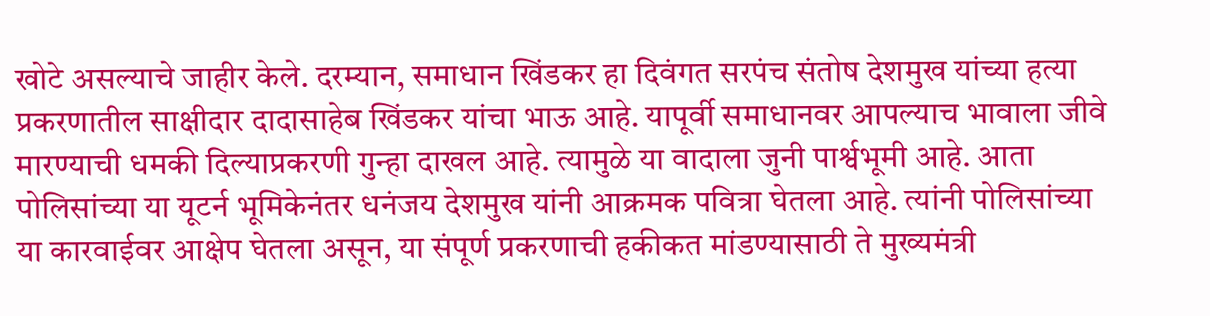खोटे असल्याचे जाहीर केले. दरम्यान, समाधान खिंडकर हा दिवंगत सरपंच संतोष देशमुख यांच्या हत्या प्रकरणातील साक्षीदार दादासाहेब खिंडकर यांचा भाऊ आहे. यापूर्वी समाधानवर आपल्याच भावाला जीवे मारण्याची धमकी दिल्याप्रकरणी गुन्हा दाखल आहे. त्यामुळे या वादाला जुनी पार्श्वभूमी आहे. आता पोलिसांच्या या यूटर्न भूमिकेनंतर धनंजय देशमुख यांनी आक्रमक पवित्रा घेतला आहे. त्यांनी पोलिसांच्या या कारवाईवर आक्षेप घेतला असून, या संपूर्ण प्रकरणाची हकीकत मांडण्यासाठी ते मुख्यमंत्री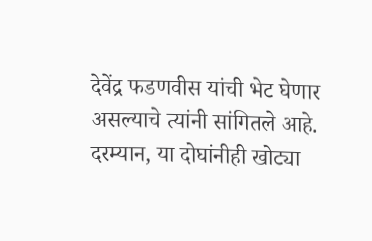देवेंद्र फडणवीस यांची भेट घेणार असल्याचे त्यांनी सांगितले आहे.
दरम्यान, या दोघांनीही खोट्या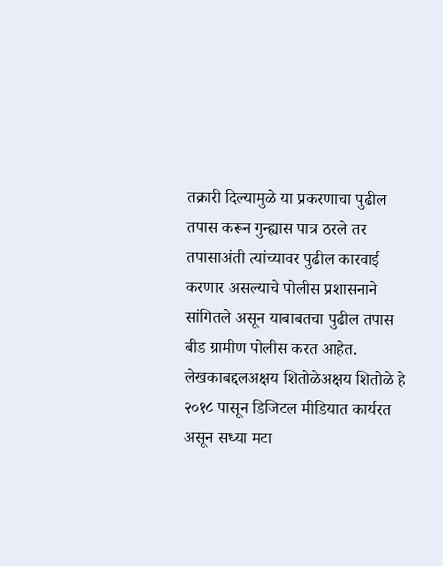तक्रारी दिल्यामुळे या प्रकरणाचा पुढील तपास करून गुन्ह्यास पात्र ठरले तर तपासाअंती त्यांच्यावर पुढील कारवाई करणार असल्याचे पोलीस प्रशासनाने सांगितले असून याबाबतचा पुढील तपास बीड ग्रामीण पोलीस करत आहेत.
लेखकाबद्दलअक्षय शितोळेअक्षय शितोळे हे २०१८ पासून डिजिटल मीडियात कार्यरत असून सध्या मटा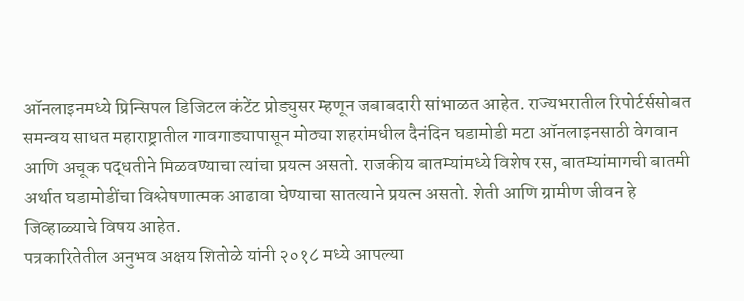ऑनलाइनमध्ये प्रिन्सिपल डिजिटल कंटेंट प्रोड्युसर म्हणून जबाबदारी सांभाळत आहेत. राज्यभरातील रिपोर्टर्ससोबत समन्वय साधत महाराष्ट्रातील गावगाड्यापासून मोठ्या शहरांमधील दैनंदिन घडामोडी मटा ऑनलाइनसाठी वेगवान आणि अचूक पद्धतीने मिळवण्याचा त्यांचा प्रयत्न असतो. राजकीय बातम्यांमध्ये विशेष रस, बातम्यांमागची बातमी अर्थात घडामोडींचा विश्लेषणात्मक आढावा घेण्याचा सातत्याने प्रयत्न असतो. शेती आणि ग्रामीण जीवन हे जिव्हाळ्याचे विषय आहेत.
पत्रकारितेतील अनुभव अक्षय शितोळे यांनी २०१८ मध्ये आपल्या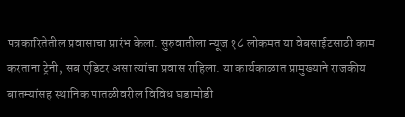पत्रकारितेतील प्रवासाचा प्रारंभ केला. सुरुवातीला न्यूज १८ लोकमत या वेबसाईटसाठी काम करताना ट्रेनी, सब एडिटर असा त्यांचा प्रवास राहिला. या कार्यकाळात प्रामुख्याने राजकीय बातम्यांसह स्थानिक पातळीवरील विविध घडामोडी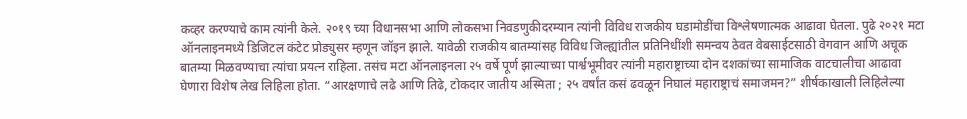कव्हर करण्याचे काम त्यांनी केले. २०१९ च्या विधानसभा आणि लोकसभा निवडणुकीदरम्यान त्यांनी विविध राजकीय घडामोडींचा विश्लेषणात्मक आढावा घेतला. पुढे २०२१ मटा ऑनलाइनमध्ये डिजिटल कंटेट प्रोड्युसर म्हणून जॉइन झाले. यावेळी राजकीय बातम्यांसह विविध जिल्ह्यांतील प्रतिनिधींशी समन्वय ठेवत वेबसाईटसाठी वेगवान आणि अचूक बातम्या मिळवण्याचा त्यांचा प्रयत्न राहिला. तसंच मटा ऑनलाइनला २५ वर्षे पूर्ण झाल्याच्या पार्श्वभूमीवर त्यांनी महाराष्ट्राच्या दोन दशकांच्या सामाजिक वाटचालीचा आढावा घेणारा विशेष लेख लिहिला होता. “आरक्षणाचे लढे आणि तिढे, टोकदार जातीय अस्मिता ; २५ वर्षांत कसं ढवळून निघालं महाराष्ट्राचं समाजमन?” शीर्षकाखाली लिहिलेल्या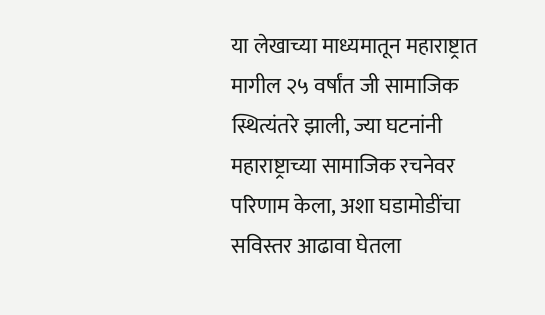या लेखाच्या माध्यमातून महाराष्ट्रात मागील २५ वर्षांत जी सामाजिक स्थित्यंतरे झाली, ज्या घटनांनी महाराष्ट्राच्या सामाजिक रचनेवर परिणाम केला, अशा घडामोडींचा सविस्तर आढावा घेतला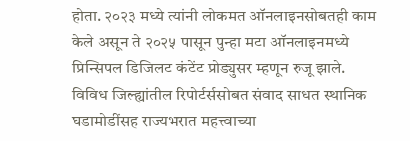होता. २०२३ मध्ये त्यांनी लोकमत ऑनलाइनसोबतही काम केले असून ते २०२५ पासून पुन्हा मटा ऑनलाइनमध्ये प्रिन्सिपल डिजिलट कंटेंट प्रोड्युसर म्हणून रुजू झाले. विविध जिल्ह्यांतील रिपोर्टर्ससोबत संवाद साधत स्थानिक घडामोडींसह राज्यभरात महत्त्वाच्या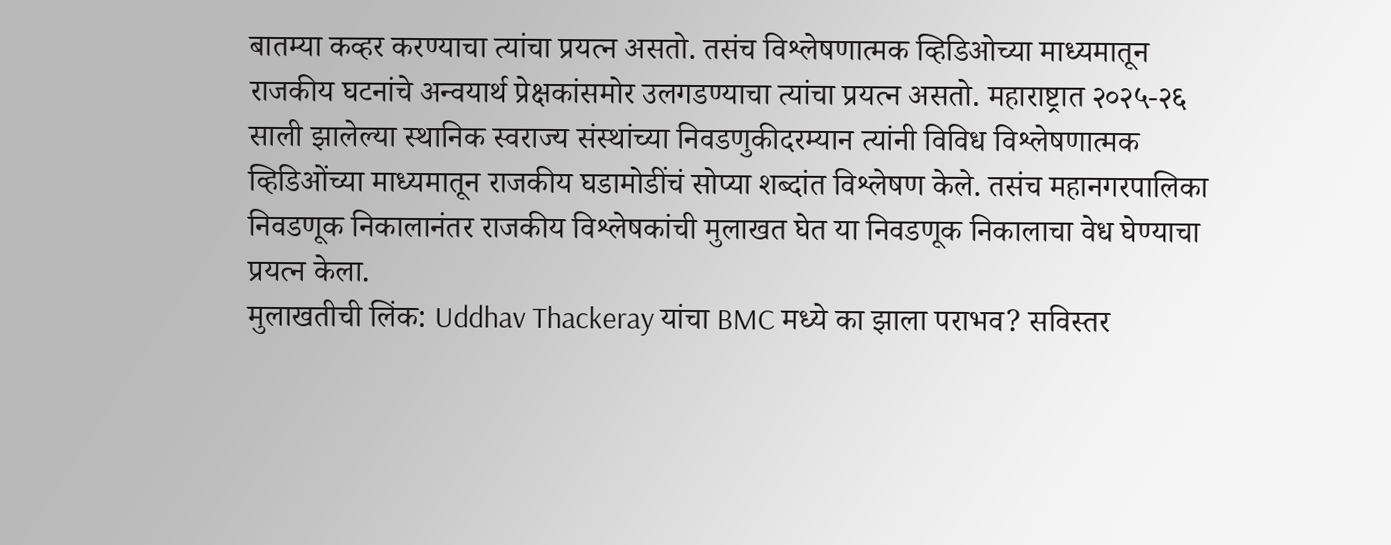बातम्या कव्हर करण्याचा त्यांचा प्रयत्न असतो. तसंच विश्लेषणात्मक व्हिडिओच्या माध्यमातून राजकीय घटनांचे अन्वयार्थ प्रेक्षकांसमोर उलगडण्याचा त्यांचा प्रयत्न असतो. महाराष्ट्रात २०२५-२६ साली झालेल्या स्थानिक स्वराज्य संस्थांच्या निवडणुकीदरम्यान त्यांनी विविध विश्लेषणात्मक व्हिडिओंच्या माध्यमातून राजकीय घडामोडींचं सोप्या शब्दांत विश्लेषण केले. तसंच महानगरपालिका निवडणूक निकालानंतर राजकीय विश्लेषकांची मुलाखत घेत या निवडणूक निकालाचा वेध घेण्याचा प्रयत्न केला.
मुलाखतीची लिंक: Uddhav Thackeray यांचा BMC मध्ये का झाला पराभव? सविस्तर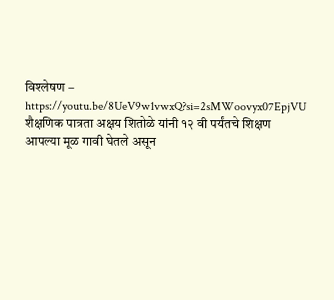विश्लेषण – https://youtu.be/8UeV9w1vwxQ?si=2sMWoovyx07EpjVU
शैक्षणिक पात्रता अक्षय शितोळे यांनी १२ वी पर्यंतचे शिक्षण आपल्या मूळ गावी घेतले असून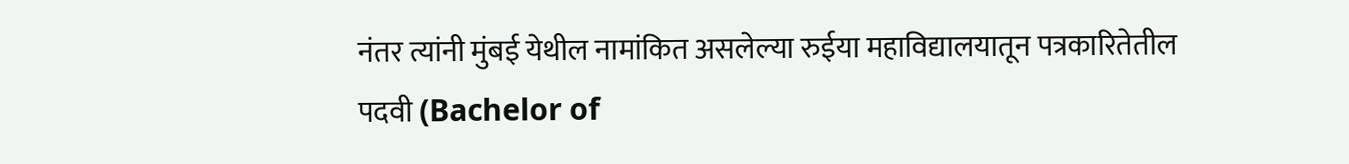नंतर त्यांनी मुंबई येथील नामांकित असलेल्या रुईया महाविद्यालयातून पत्रकारितेतील पदवी (Bachelor of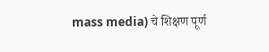mass media) चे शिक्षण पूर्ण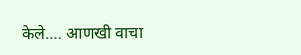केले.… आणखी वाचा